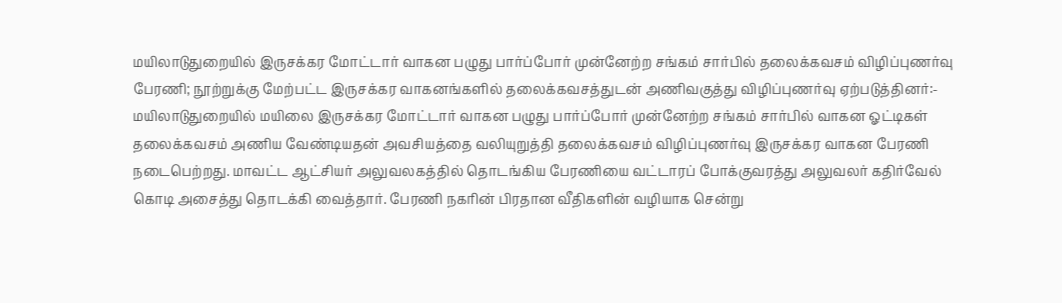மயிலாடுதுறையில் இருசக்கர மோட்டார் வாகன பழுது பார்ப்போர் முன்னேற்ற சங்கம் சார்பில் தலைக்கவசம் விழிப்புணர்வு பேரணி; நூற்றுக்கு மேற்பட்ட இருசக்கர வாகனங்களில் தலைக்கவசத்துடன் அணிவகுத்து விழிப்புணர்வு ஏற்படுத்தினர்:-
மயிலாடுதுறையில் மயிலை இருசக்கர மோட்டார் வாகன பழுது பார்ப்போர் முன்னேற்ற சங்கம் சார்பில் வாகன ஓட்டிகள் தலைக்கவசம் அணிய வேண்டியதன் அவசியத்தை வலியுறுத்தி தலைக்கவசம் விழிப்புணர்வு இருசக்கர வாகன பேரணி நடைபெற்றது. மாவட்ட ஆட்சியர் அலுவலகத்தில் தொடங்கிய பேரணியை வட்டாரப் போக்குவரத்து அலுவலர் கதிர்வேல் கொடி அசைத்து தொடக்கி வைத்தார். பேரணி நகரின் பிரதான வீதிகளின் வழியாக சென்று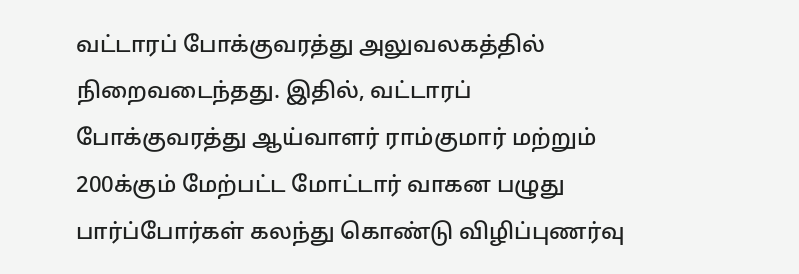வட்டாரப் போக்குவரத்து அலுவலகத்தில் நிறைவடைந்தது. இதில், வட்டாரப் போக்குவரத்து ஆய்வாளர் ராம்குமார் மற்றும் 200க்கும் மேற்பட்ட மோட்டார் வாகன பழுது பார்ப்போர்கள் கலந்து கொண்டு விழிப்புணர்வு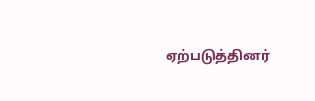ஏற்படுத்தினர்